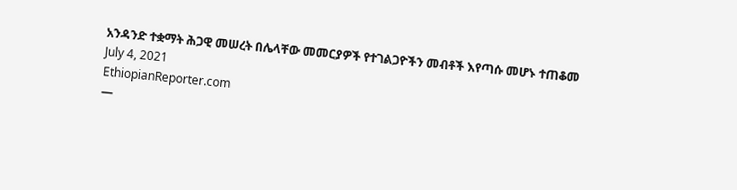አንዳንድ ተቋማት ሕጋዊ መሠረት በሌላቸው መመርያዎች የተገልጋዮችን መብቶች እየጣሱ መሆኑ ተጠቆመ
July 4, 2021
EthiopianReporter.com
—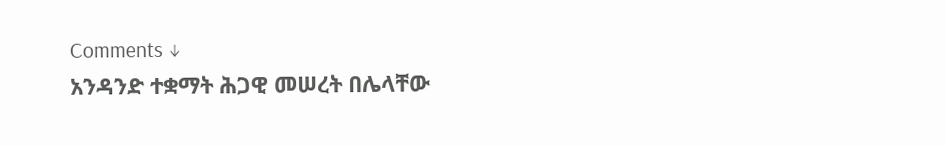Comments ↓
አንዳንድ ተቋማት ሕጋዊ መሠረት በሌላቸው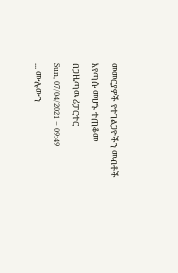መመርያዎች የተገልጋዮችን መብቶች እየጣሱ መሆኑ ተጠቆመ
በጋዜጣዉ ሪፓርተር
Sun, 07/04/2021 – 09:49
... ሙሉውን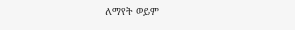ለማየት ወይም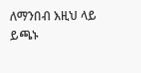ለማንበብ እዚህ ላይ ይጫኑ